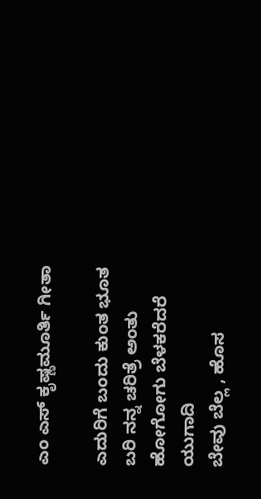ಎಂ ಎಸ್ ಕೃಷ್ಣಮೂರ್ತಿ ಗೀತಾ

ಎದುರಿಗೆ ಬಂದು ಕುಂತ ಭೂತ
ಬರಿ ನನ್ನ ಚರಿತ್ರೆ ಅಂತು
ಹೋಗೋಗು ಬೆಳಕರೆದರೆ ಯುಗಾದಿ
ಬೇವು ಬೆಲ್ಲ , ಹೊಸ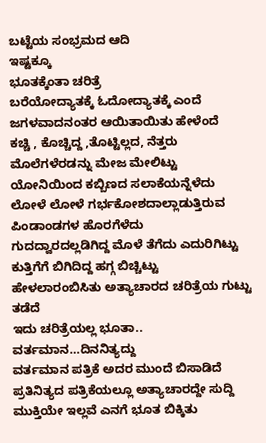ಬಟ್ಟೆಯ ಸಂಭ್ರಮದ ಆದಿ
ಇಷ್ಟಕ್ಕೂ
ಭೂತಕ್ಕೆಂತಾ ಚರಿತ್ರೆ
ಬರೆಯೋದ್ಯಾತಕ್ಕೆ ಓದೋದ್ಯಾತಕ್ಕೆ ಎಂದೆ
ಜಗಳವಾದನಂತರ ಆಯಿತಾಯಿತು ಹೇಳೆಂದೆ
ಕಚ್ಚಿ , ಕೊಚ್ಚಿದ್ದ ,ತೊಟ್ಟಿಲ್ಲದ, ನೆತ್ತರು ಮೊಲೆಗಳೆರಡನ್ನು ಮೇಜ ಮೇಲಿಟ್ಟು
ಯೋನಿಯಿಂದ ಕಬ್ಬಿಣದ ಸಲಾಕೆಯನ್ನೆಳೆದು
ಲೋಳೆ ಲೋಳೆ ಗರ್ಭಕೋಶದಾಲ್ಲಾಡುತ್ತಿರುವ ಪಿಂಡಾಂಡಗಳ ಹೊರಗೆಳೆದು
ಗುದದ್ವಾರದಲ್ಲಡಿಗಿದ್ದ ಮೊಳೆ ತೆಗೆದು ಎದುರಿಗಿಟ್ಟು
ಕುತ್ತಿಗೆಗೆ ಬಿಗಿದಿದ್ದ ಹಗ್ಗ ಬಿಚ್ಚಿಟ್ಟು
ಹೇಳಲಾರಂಬಿಸಿತು ಅತ್ಯಾಚಾರದ ಚರಿತ್ರೆಯ ಗುಟ್ಟು
ತಡೆದೆ
ಇದು ಚರಿತ್ರೆಯಲ್ಲ ಭೂತಾ.. ವರ್ತಮಾನ…ದಿನನಿತ್ಯದ್ದು
ವರ್ತಮಾನ ಪತ್ರಿಕೆ ಅದರ ಮುಂದೆ ಬಿಸಾಡಿದೆ
ಪ್ರತಿನಿತ್ಯದ ಪತ್ರಿಕೆಯಲ್ಲೂ ಅತ್ಯಾಚಾರದ್ದೇ ಸುದ್ದಿ
ಮುಕ್ತಿಯೇ ಇಲ್ಲವೆ ಎನಗೆ ಭೂತ ಬಿಕ್ಕಿತು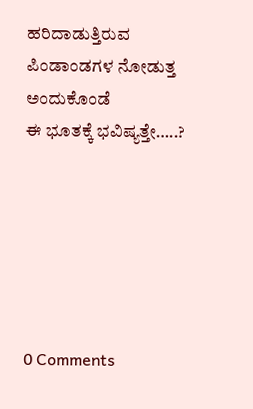ಹರಿದಾಡುತ್ತಿರುವ ಪಿಂಡಾಂಡಗಳ ನೋಡುತ್ತ ಅಂದುಕೊಂಡೆ
ಈ ಭೂತಕ್ಕೆ ಭವಿಷ್ಯತ್ತೇ…..?






0 Comments